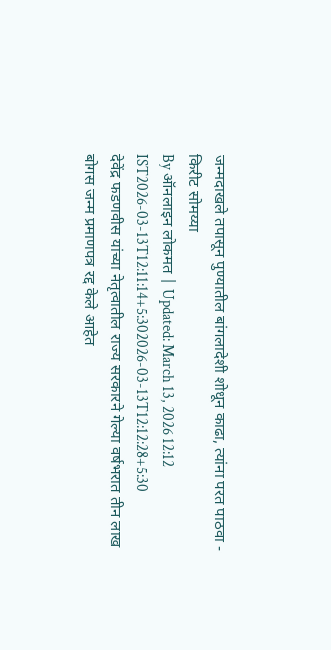जन्मदाखले तपासून पुण्यातील बांगलादेशी शोधून काढा, त्यांना परत पाठवा - किरीट सोमय्या
By ऑनलाइन लोकमत | Updated: March 13, 2026 12:12 IST2026-03-13T12:11:14+5:302026-03-13T12:12:28+5:30
देवेंद्र फडणवीस यांच्या नेतृत्वातील राज्य सरकारने गेल्या वर्षभरात तीन लाख बोगस जन्म प्रमाणपत्र रद्द केले आहेत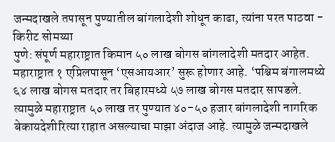जन्मदाखले तपासून पुण्यातील बांगलादेशी शोधून काढा, त्यांना परत पाठवा - किरीट सोमय्या
पुणे: संपूर्ण महाराष्ट्रात किमान ५० लाख बोगस बांगलादेशी मतदार आहेत. महाराष्ट्रात १ एप्रिलपासून ‘एसआयआर’ सुरू होणार आहे. ‘पश्चिम बंगालमध्ये ६४ लाख बोगस मतदार तर बिहारमध्ये ५७ लाख बोगस मतदार सापडले. त्यामुळे महाराष्ट्रात ५० लाख तर पुण्यात ४०-५० हजार बांगलादेशी नागरिक बेकायदेशीरित्या राहात असल्याचा माझा अंदाज आहे. त्यामुळे जन्मदाखले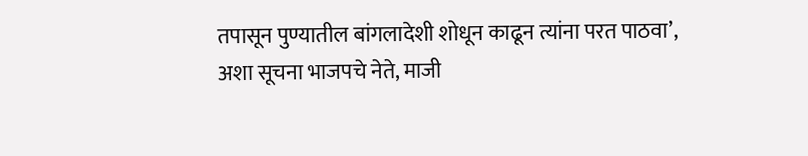तपासून पुण्यातील बांगलादेशी शोधून काढून त्यांना परत पाठवा’, अशा सूचना भाजपचे नेते, माजी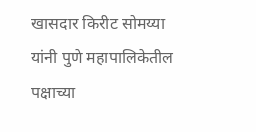खासदार किरीट सोमय्या यांनी पुणे महापालिकेतील पक्षाच्या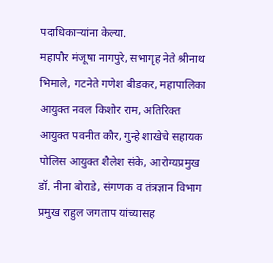पदाधिकाऱ्यांना केल्या.
महापौर मंजूषा नागपुरे, सभागृह नेते श्रीनाथ भिमाले, गटनेते गणेश बीडकर, महापालिका आयुक्त नवल किशोर राम, अतिरिक्त आयुक्त पवनीत कौर, गुन्हे शाखेचे सहायक पोलिस आयुक्त शैलेश संके, आरोग्यप्रमुख डॉ. नीना बोराडे, संगणक व तंत्रज्ञान विभाग प्रमुख राहुल जगताप यांच्यासह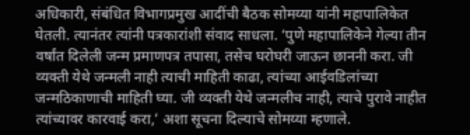अधिकारी, संबंधित विभागप्रमुख आदींची बैठक सोमय्या यांनी महापालिकेत घेतली. त्यानंतर त्यांनी पत्रकारांशी संवाद साधला. ‘पुणे महापालिकेने गेल्या तीन वर्षांत दिलेली जन्म प्रमाणपत्र तपासा, तसेच घरोघरी जाऊन छाननी करा. जी व्यक्ती येथे जन्मली नाही त्याची माहिती काढा, त्यांच्या आईवडिलांच्या जन्मठिकाणाची माहिती घ्या. जी व्यक्ती येथे जन्मलीच नाही, त्याचे पुरावे नाहीत त्यांच्यावर कारवाई करा,’ अशा सूचना दिल्याचे सोमय्या म्हणाले.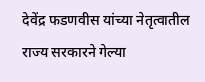देवेंद्र फडणवीस यांच्या नेतृत्वातील राज्य सरकारने गेल्या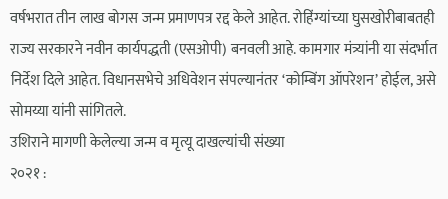वर्षभरात तीन लाख बोगस जन्म प्रमाणपत्र रद्द केले आहेत. रोहिंग्यांच्या घुसखोरीबाबतही राज्य सरकारने नवीन कार्यपद्धती (एसओपी) बनवली आहे. कामगार मंत्र्यांनी या संदर्भात निर्देश दिले आहेत. विधानसभेचे अधिवेशन संपल्यानंतर ‘कोम्बिंग ऑपरेशन’ होईल, असे सोमय्या यांनी सांगितले.
उशिराने मागणी केलेल्या जन्म व मृत्यू दाखल्यांची संख्या
२०२१ :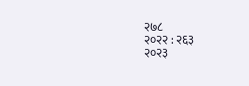२७८
२०२२ : २६३
२०२३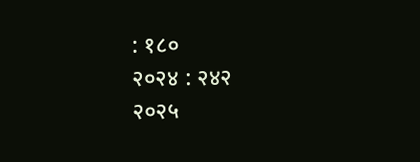: १८०
२०२४ : २४२
२०२५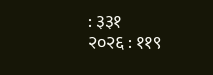: ३३१
२०२६ : ११९